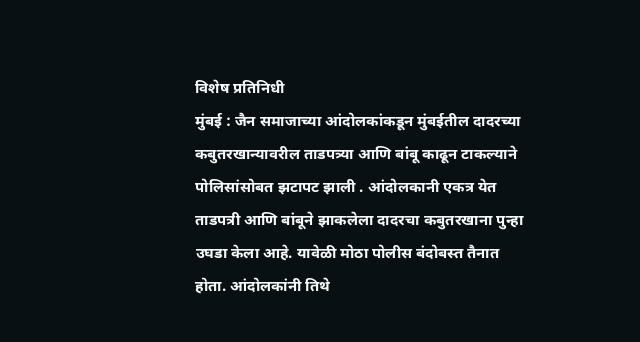विशेष प्रतिनिधी
मुंबई : जैन समाजाच्या आंदोलकांकडून मुंबईतील दादरच्या कबुतरखान्यावरील ताडपत्र्या आणि बांबू काढून टाकल्याने पोलिसांसोबत झटापट झाली . आंदोलकानी एकत्र येत ताडपत्री आणि बांबूने झाकलेला दादरचा कबुतरखाना पुन्हा उघडा केला आहे. यावेळी मोठा पोलीस बंदोबस्त तैनात होता. आंदोलकांनी तिथे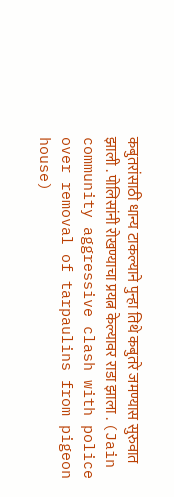कबुतरांसाठी धान्य टाकल्याने पुन्हा तिथे कबुतरे जमण्यास सुरुवात झाली . पोलिसांनी रोखण्याचा प्रयत्न केल्यावर राडा झाला . (Jain community aggressive clash with police over removal of tarpaulins from pigeon house)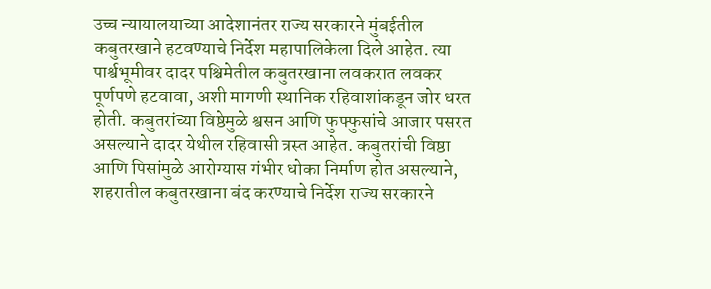उच्च न्यायालयाच्या आदेशानंतर राज्य सरकारने मुंबईतील कबुतरखाने हटवण्याचे निर्देश महापालिकेला दिले आहेत. त्या पार्श्वभूमीवर दादर पश्चिमेतील कबुतरखाना लवकरात लवकर पूर्णपणे हटवावा, अशी मागणी स्थानिक रहिवाशांकडून जोर धरत होती. कबुतरांच्या विष्ठेमुळे श्वसन आणि फुफ्फुसांचे आजार पसरत असल्याने दादर येथील रहिवासी त्रस्त आहेत. कबुतरांची विष्ठा आणि पिसांमुळे आरोग्यास गंभीर धोका निर्माण होत असल्याने, शहरातील कबुतरखाना बंद करण्याचे निर्देश राज्य सरकारने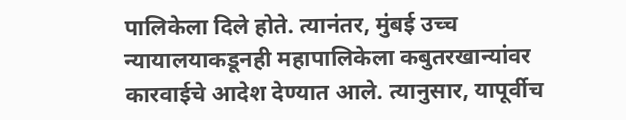पालिकेला दिले होते. त्यानंतर, मुंबई उच्च न्यायालयाकडूनही महापालिकेला कबुतरखान्यांवर कारवाईचे आदेश देण्यात आले. त्यानुसार, यापूर्वीच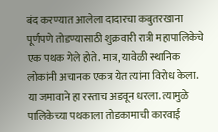बंद करण्यात आलेला दादारचा कबुतरखाना पूर्णपणे तोडण्यासाठी शुक्रवारी रात्री महापालिकेचे एक पथक गेले होते. मात्र, यावेळी स्थानिक लोकांनी अचानक एकत्र येत त्यांना विरोध केला. या जमावाने हा रस्ताच अडवून धरला. त्यामुळे पालिकेच्या पथकाला तोडकामाची कारवाई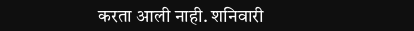करता आली नाही. शनिवारी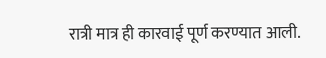रात्री मात्र ही कारवाई पूर्ण करण्यात आली.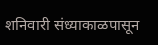शनिवारी संध्याकाळपासून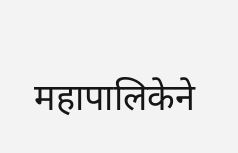महापालिकेने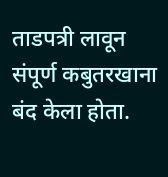ताडपत्री लावून संपूर्ण कबुतरखाना बंद केला होता.